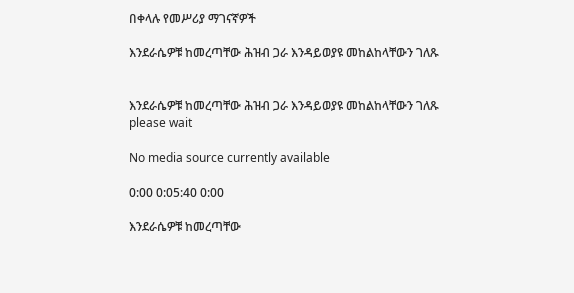በቀላሉ የመሥሪያ ማገናኛዎች

እንደራሴዎቹ ከመረጣቸው ሕዝብ ጋራ እንዳይወያዩ መከልከላቸውን ገለጹ


እንደራሴዎቹ ከመረጣቸው ሕዝብ ጋራ እንዳይወያዩ መከልከላቸውን ገለጹ
please wait

No media source currently available

0:00 0:05:40 0:00

እንደራሴዎቹ ከመረጣቸው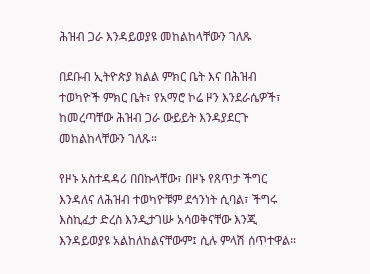ሕዝብ ጋራ እንዳይወያዩ መከልከላቸውን ገለጹ

በደቡብ ኢትዮጵያ ክልል ምክር ቤት እና በሕዝብ ተወካዮች ምክር ቤት፣ የአማሮ ኮሬ ዞን እንደራሴዎች፣ ከመረጣቸው ሕዝብ ጋራ ውይይት እንዳያደርጉ መከልከላቸውን ገለጹ።

የዞኑ አስተዳዳሪ በበኩላቸው፣ በዞኑ የጸጥታ ችግር እንዳለና ለሕዝብ ተወካዮቹም ደኅንነት ሲባል፣ ችግሩ እስኪፈታ ድረስ እንዲታገሡ አሳወቅናቸው እንጂ እንዳይወያዩ አልከለከልናቸውም፤ ሲሉ ምላሽ ሰጥተዋል።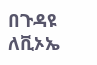በጉዳዩ ለቪኦኤ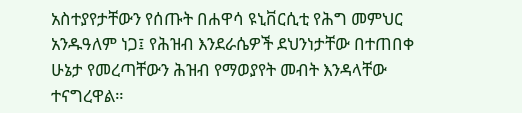አስተያየታቸውን የሰጡት በሐዋሳ ዩኒቨርሲቲ የሕግ መምህር አንዱዓለም ነጋ፤ የሕዝብ እንደራሴዎች ደህንነታቸው በተጠበቀ ሁኔታ የመረጣቸውን ሕዝብ የማወያየት መብት እንዳላቸው ተናግረዋል።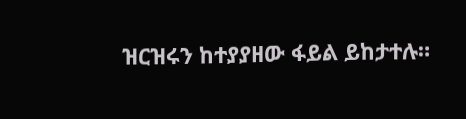ዝርዝሩን ከተያያዘው ፋይል ይከታተሉ።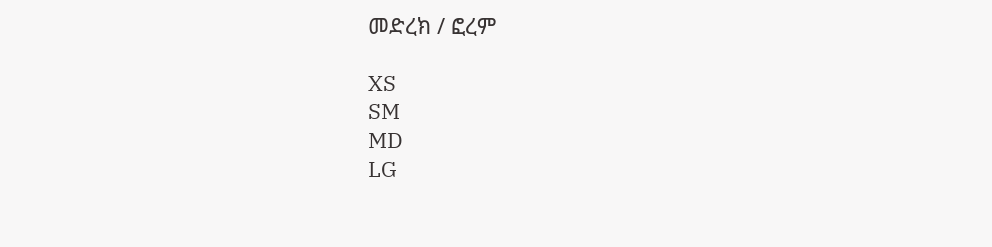መድረክ / ፎረም

XS
SM
MD
LG